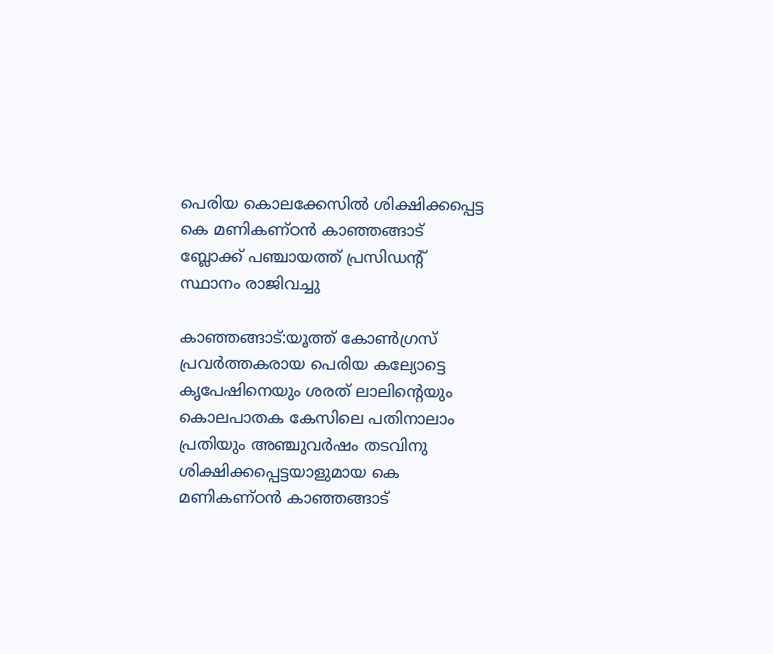പെരിയ കൊലക്കേസില്‍ ശിക്ഷിക്കപ്പെട്ട കെ മണികണ്ഠന്‍ കാഞ്ഞങ്ങാട് ബ്ലോക്ക് പഞ്ചായത്ത് പ്രസിഡന്റ് സ്ഥാനം രാജിവച്ചു

കാഞ്ഞങ്ങാട്:യൂത്ത് കോണ്‍ഗ്രസ് പ്രവര്‍ത്തകരായ പെരിയ കല്യോട്ടെ കൃപേഷിനെയും ശരത് ലാലിന്റെയും കൊലപാതക കേസിലെ പതിനാലാം പ്രതിയും അഞ്ചുവര്‍ഷം തടവിനു ശിക്ഷിക്കപ്പെട്ടയാളുമായ കെ മണികണ്ഠന്‍ കാഞ്ഞങ്ങാട്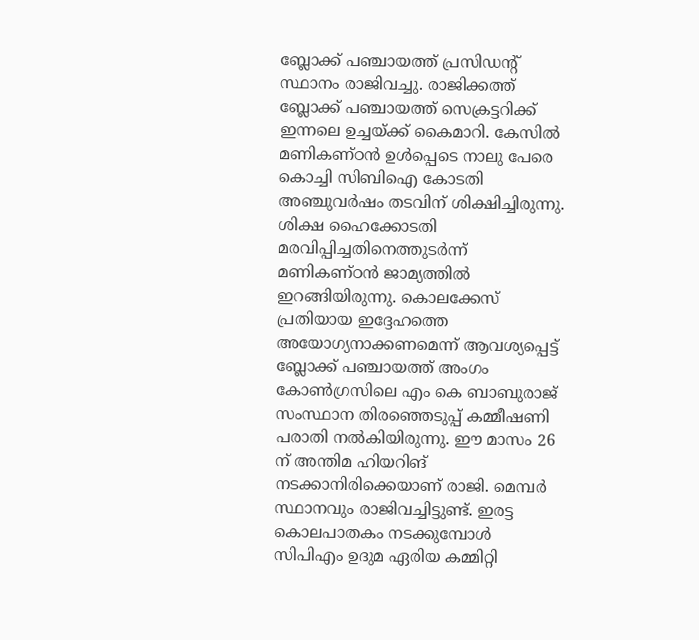ബ്ലോക്ക് പഞ്ചായത്ത് പ്രസിഡന്റ് സ്ഥാനം രാജിവച്ചു. രാജിക്കത്ത് ബ്ലോക്ക് പഞ്ചായത്ത് സെക്രട്ടറിക്ക് ഇന്നലെ ഉച്ചയ്ക്ക് കൈമാറി. കേസില്‍ മണികണ്ഠന്‍ ഉള്‍പ്പെടെ നാലു പേരെ കൊച്ചി സിബിഐ കോടതി അഞ്ചുവര്‍ഷം തടവിന് ശിക്ഷിച്ചിരുന്നു. ശിക്ഷ ഹൈക്കോടതി മരവിപ്പിച്ചതിനെത്തുടര്‍ന്ന് മണികണ്ഠന്‍ ജാമ്യത്തില്‍ ഇറങ്ങിയിരുന്നു. കൊലക്കേസ് പ്രതിയായ ഇദ്ദേഹത്തെ അയോഗ്യനാക്കണമെന്ന് ആവശ്യപ്പെട്ട് ബ്ലോക്ക് പഞ്ചായത്ത് അംഗം കോണ്‍ഗ്രസിലെ എം കെ ബാബുരാജ് സംസ്ഥാന തിരഞ്ഞെടുപ്പ് കമ്മീഷണി പരാതി നല്‍കിയിരുന്നു. ഈ മാസം 26 ന് അന്തിമ ഹിയറിങ് നടക്കാനിരിക്കെയാണ് രാജി. മെമ്പര്‍ സ്ഥാനവും രാജിവച്ചിട്ടുണ്ട്. ഇരട്ട കൊലപാതകം നടക്കുമ്പോള്‍ സിപിഎം ഉദുമ ഏരിയ കമ്മിറ്റി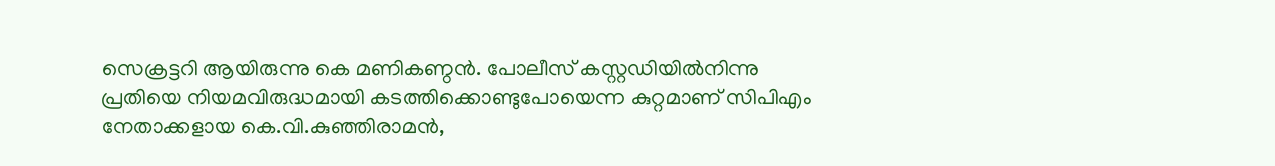സെക്രട്ടറി ആയിരുന്നു കെ മണികണ്ഠന്‍. പോലീസ് കസ്റ്റഡിയില്‍നിന്നു
പ്രതിയെ നിയമവിരുദ്ധമായി കടത്തിക്കൊണ്ടുപോയെന്ന കുറ്റമാണ് സിപിഎം നേതാക്കളായ കെ.വി.കുഞ്ഞിരാമന്‍,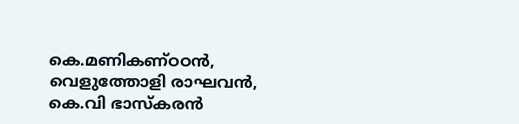കെ.മണികണ്ഠഠന്‍, വെളുത്തോളി രാഘവന്‍, കെ.വി ഭാസ്‌കരന്‍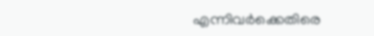എന്നിവര്‍ക്കെതിരെ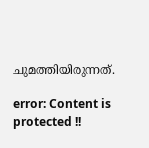ചുമത്തിയിരുന്നത്.

error: Content is protected !!